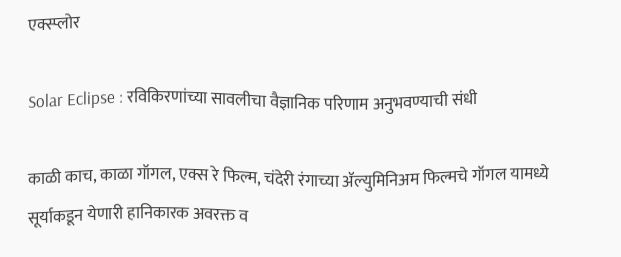एक्स्प्लोर

Solar Eclipse : रविकिरणांच्या सावलीचा वैज्ञानिक परिणाम अनुभवण्याची संधी

काळी काच, काळा गॉगल, एक्स रे फिल्म, चंदेरी रंगाच्या ॲल्युमिनिअम फिल्मचे गॉगल यामध्ये सूर्याकडून येणारी हानिकारक अवरक्त व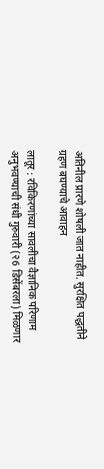अतिनील प्रारणे शोषली जात नाहीत. सुरक्षित पद्धतीने ग्रहण बघण्याचे आवाहन

लातूर : रविकिरणांच्या सावलीचा वैज्ञानिक परिणाम अनुभवण्याची संधी गुरुवारी (२6 डिसेंबरला) मिळणार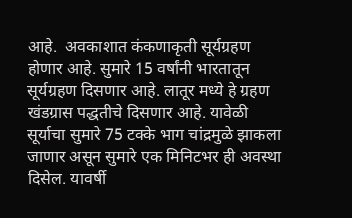आहे.  अवकाशात कंकणाकृती सूर्यग्रहण होणार आहे. सुमारे 15 वर्षांनी भारतातून सूर्यग्रहण दिसणार आहे. लातूर मध्ये हे ग्रहण खंडग्रास पद्धतीचे दिसणार आहे. यावेळी सूर्याचा सुमारे 75 टक्के भाग चांद्रमुळे झाकला जाणार असून सुमारे एक मिनिटभर ही अवस्था दिसेल. यावर्षी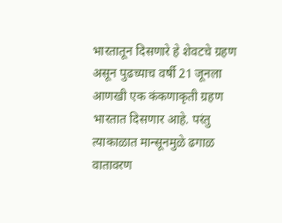भारतातून दिसणारे हे शेवटचे ग्रहण असून पुढच्याच वर्षी 21 जूनला आणखी एक कंकणाकृती ग्रहण भारतात दिसणार आहे. परंतु त्याकाळात मान्सूनमुळे ढगाळ वातावरण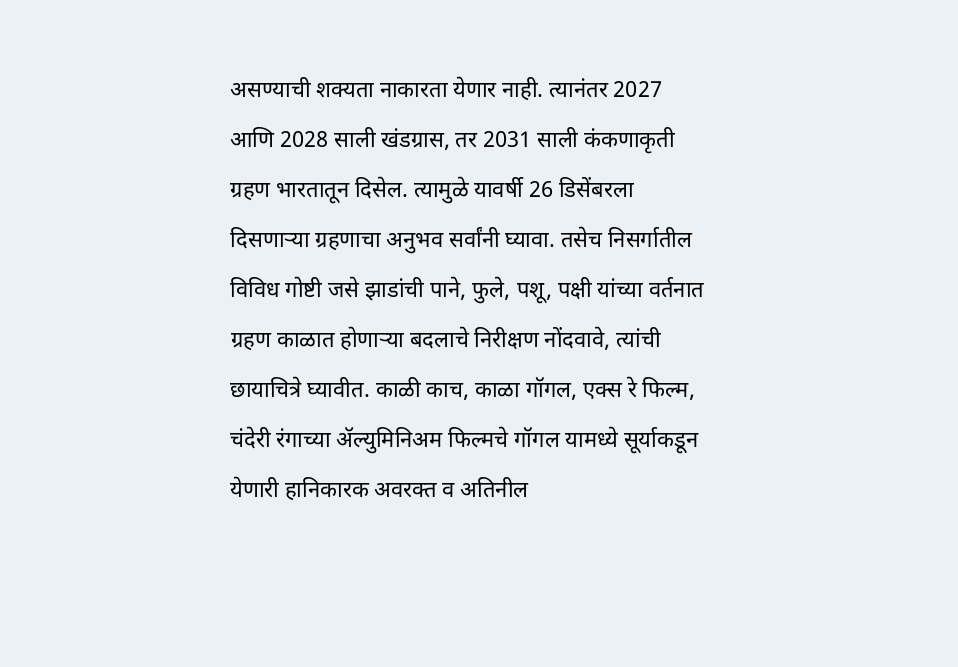असण्याची शक्यता नाकारता येणार नाही. त्यानंतर 2027 आणि 2028 साली खंडग्रास, तर 2031 साली कंकणाकृती ग्रहण भारतातून दिसेल. त्यामुळे यावर्षी 26 डिसेंबरला दिसणाऱ्या ग्रहणाचा अनुभव सर्वांनी घ्यावा. तसेच निसर्गातील विविध गोष्टी जसे झाडांची पाने, फुले, पशू, पक्षी यांच्या वर्तनात ग्रहण काळात होणाऱ्या बदलाचे निरीक्षण नोंदवावे, त्यांची छायाचित्रे घ्यावीत. काळी काच, काळा गॉगल, एक्स रे फिल्म, चंदेरी रंगाच्या ॲल्युमिनिअम फिल्मचे गॉगल यामध्ये सूर्याकडून येणारी हानिकारक अवरक्त व अतिनील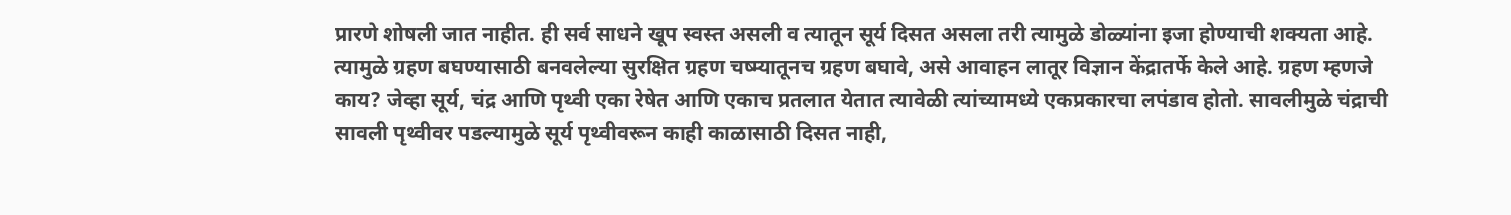प्रारणे शोषली जात नाहीत. ही सर्व साधने खूप स्वस्त असली व त्यातून सूर्य दिसत असला तरी त्यामुळे डोळ्यांना इजा होण्याची शक्यता आहे. त्यामुळे ग्रहण बघण्यासाठी बनवलेल्या सुरक्षित ग्रहण चष्म्यातूनच ग्रहण बघावे, असे आवाहन लातूर विज्ञान केंद्रातर्फे केले आहे. ग्रहण म्हणजे काय? जेव्हा सूर्य, चंद्र आणि पृथ्वी एका रेषेत आणि एकाच प्रतलात येतात त्यावेळी त्यांच्यामध्ये एकप्रकारचा लपंडाव होतो. सावलीमुळे चंद्राची सावली पृथ्वीवर पडल्यामुळे सूर्य पृथ्वीवरून काही काळासाठी दिसत नाही,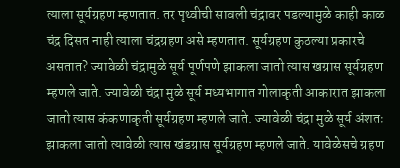त्याला सूर्यग्रहण म्हणतात. तर पृथ्वीची सावली चंद्रावर पडल्यामुळे काही काळ चंद्र दिसत नाही त्याला चंद्रग्रहण असे म्हणतात. सूर्यग्रहण कुठल्या प्रकारचे असतात? ज्यावेळी चंद्रामुळे सूर्य पूर्णपणे झाकला जातो त्यास खग्रास सूर्यग्रहण म्हणले जाते. ज्यावेळी चंद्रा मुळे सूर्य मध्यभागात गोलाकृती आकारात झाकला जातो त्यास कंकणाकृती सूर्यग्रहण म्हणले जाते. ज्यावेळी चंद्रा मुळे सूर्य अंशतः झाकला जातो त्यावेळी त्यास खंडग्रास सूर्यग्रहण म्हणले जाते. यावेळेसचे ग्रहण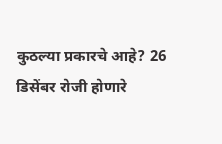कुठल्या प्रकारचे आहे? 26 डिसेंबर रोजी होणारे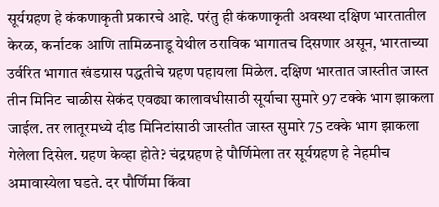सूर्यग्रहण हे कंकणाकृती प्रकारचे आहे. परंतु ही कंकणाकृती अवस्था दक्षिण भारतातील केरळ, कर्नाटक आणि तामिळनाडू येथील ठराविक भागातच दिसणार असून, भारताच्या उर्वरित भागात खंडग्रास पद्धतीचे ग्रहण पहायला मिळेल. दक्षिण भारतात जास्तीत जास्त तीन मिनिट चाळीस सेकंद एवढ्या कालावधीसाठी सूर्याचा सुमारे 97 टक्के भाग झाकला जाईल. तर लातूरमध्ये दीड मिनिटांसाठी जास्तीत जास्त सुमारे 75 टक्के भाग झाकला गेलेला दिसेल. ग्रहण केव्हा होते? चंद्रग्रहण हे पौर्णिमेला तर सूर्यग्रहण हे नेहमीच अमावास्येला घडते. दर पौर्णिमा किंवा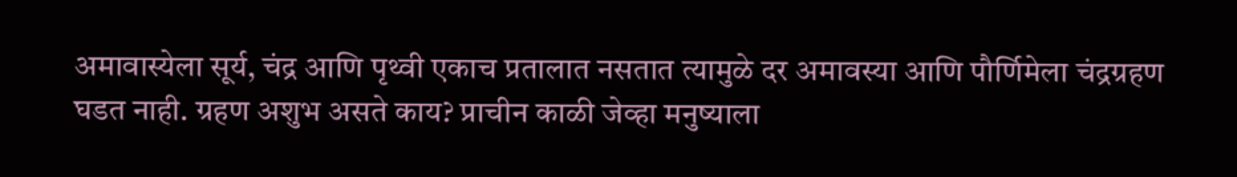अमावास्येला सूर्य, चंद्र आणि पृथ्वी एकाच प्रतालात नसतात त्यामुळे दर अमावस्या आणि पौर्णिमेला चंद्रग्रहण घडत नाही. ग्रहण अशुभ असते काय? प्राचीन काळी जेव्हा मनुष्याला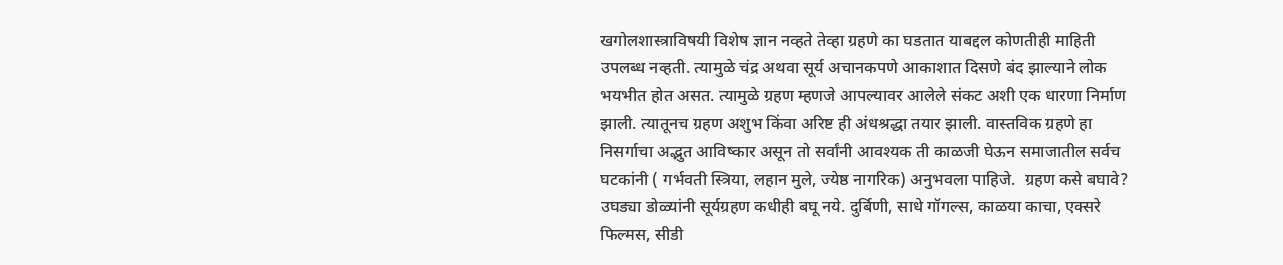खगोलशास्त्राविषयी विशेष ज्ञान नव्हते तेव्हा ग्रहणे का घडतात याबद्दल कोणतीही माहिती उपलब्ध नव्हती. त्यामुळे चंद्र अथवा सूर्य अचानकपणे आकाशात दिसणे बंद झाल्याने लोक भयभीत होत असत. त्यामुळे ग्रहण म्हणजे आपल्यावर आलेले संकट अशी एक धारणा निर्माण झाली. त्यातूनच ग्रहण अशुभ किंवा अरिष्ट ही अंधश्रद्धा तयार झाली. वास्तविक ग्रहणे हा निसर्गाचा अद्भुत आविष्कार असून तो सर्वांनी आवश्यक ती काळजी घेऊन समाजातील सर्वच घटकांनी ( गर्भवती स्त्रिया, लहान मुले, ज्येष्ठ नागरिक) अनुभवला पाहिजे.  ग्रहण कसे बघावे? उघड्या डोळ्यांनी सूर्यग्रहण कधीही बघू नये. दुर्बिणी, साधे गॉगल्स, काळया काचा, एक्सरे फिल्मस, सीडी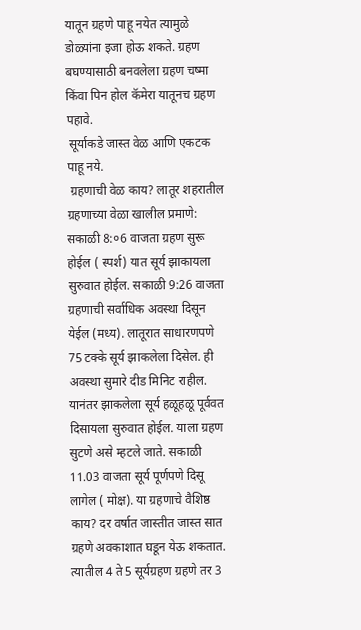यातून ग्रहणे पाहू नयेत त्यामुळे डोळ्यांना इजा होऊ शकते. ग्रहण बघण्यासाठी बनवलेला ग्रहण चष्मा किंवा पिन होल कॅमेरा यातूनच ग्रहण पहावे.
 सूर्याकडे जास्त वेळ आणि एकटक पाहू नये.
 ग्रहणाची वेळ काय? लातूर शहरातील ग्रहणाच्या वेळा खालील प्रमाणे: सकाळी 8:०6 वाजता ग्रहण सुरू होईल ( स्पर्श) यात सूर्य झाकायला सुरुवात होईल. सकाळी 9:26 वाजता ग्रहणाची सर्वाधिक अवस्था दिसून येईल (मध्य). लातूरात साधारणपणे 75 टक्के सूर्य झाकलेला दिसेल. ही अवस्था सुमारे दीड मिनिट राहील. यानंतर झाकलेला सूर्य हळूहळू पूर्ववत दिसायला सुरुवात होईल. याला ग्रहण सुटणे असे म्हटले जाते. सकाळी 11.03 वाजता सूर्य पूर्णपणे दिसू लागेल ( मोक्ष). या ग्रहणाचे वैशिष्ठ काय? दर वर्षात जास्तीत जास्त सात ग्रहणे अवकाशात घडून येऊ शकतात. त्यातील 4 ते 5 सूर्यग्रहण ग्रहणे तर 3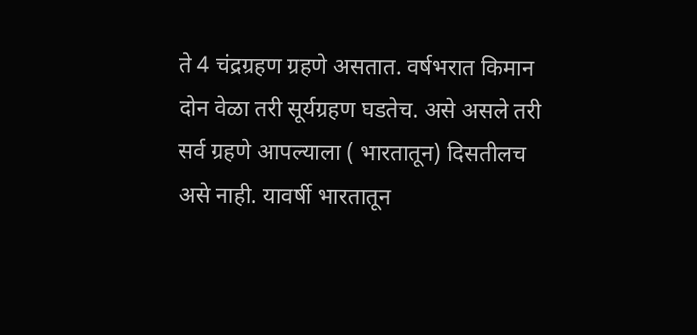ते 4 चंद्रग्रहण ग्रहणे असतात. वर्षभरात किमान दोन वेळा तरी सूर्यग्रहण घडतेच. असे असले तरी सर्व ग्रहणे आपल्याला ( भारतातून) दिसतीलच असे नाही. यावर्षी भारतातून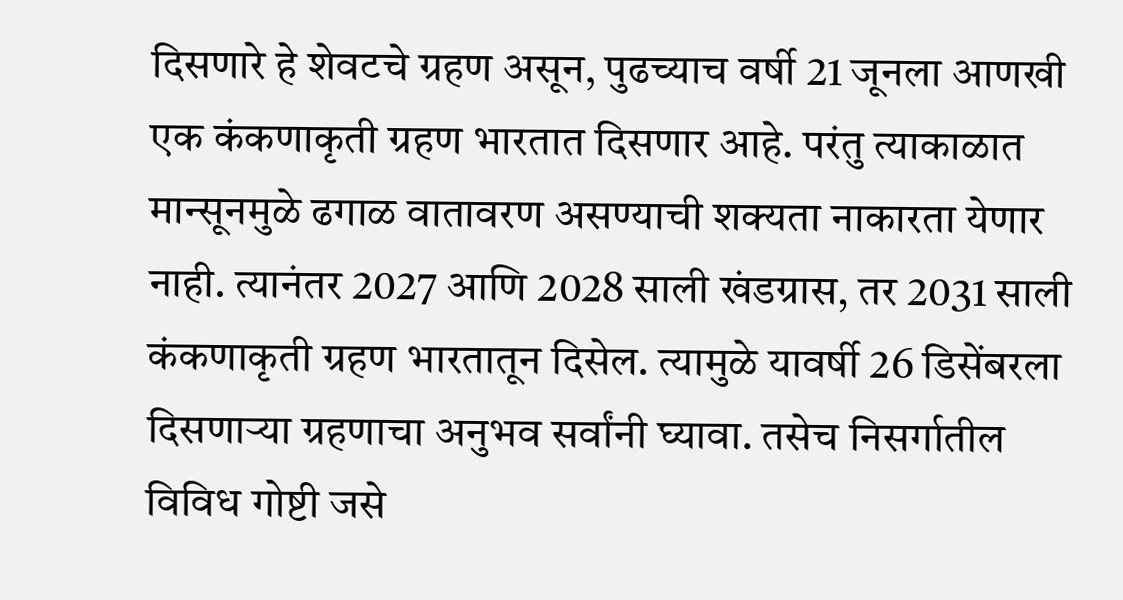दिसणारे हे शेवटचे ग्रहण असून, पुढच्याच वर्षी 21 जूनला आणखी एक कंकणाकृती ग्रहण भारतात दिसणार आहे. परंतु त्याकाळात मान्सूनमुळे ढगाळ वातावरण असण्याची शक्यता नाकारता येणार नाही. त्यानंतर 2027 आणि 2028 साली खंडग्रास, तर 2031 साली कंकणाकृती ग्रहण भारतातून दिसेल. त्यामुळे यावर्षी 26 डिसेंबरला दिसणाऱ्या ग्रहणाचा अनुभव सर्वांनी घ्यावा. तसेच निसर्गातील विविध गोष्टी जसे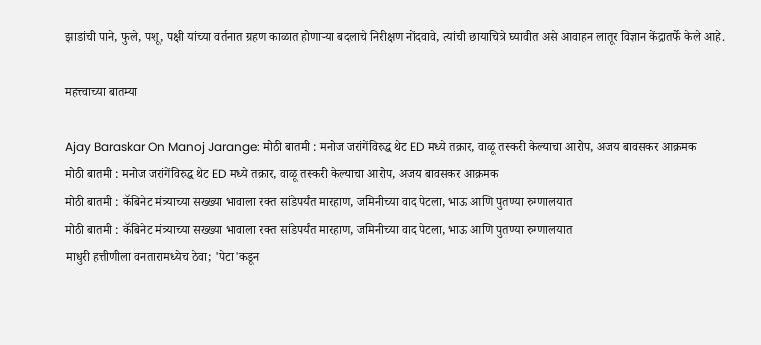झाडांची पाने, फुले, पशू, पक्षी यांच्या वर्तनात ग्रहण काळात होणाऱ्या बदलाचे निरीक्षण नोंदवावे, त्यांची छायाचित्रे घ्यावीत असे आवाहन लातूर विज्ञान केंद्रातर्फे केले आहे.

महत्त्वाच्या बातम्या

Ajay Baraskar On Manoj Jarange: मोठी बातमी : मनोज जरांगेंविरुद्ध थेट ED मध्ये तक्रार, वाळू तस्करी केल्याचा आरोप, अजय बावसकर आक्रमक
मोठी बातमी : मनोज जरांगेंविरुद्ध थेट ED मध्ये तक्रार, वाळू तस्करी केल्याचा आरोप, अजय बावसकर आक्रमक
मोठी बातमी : कॅबिनेट मंत्र्याच्या सख्ख्या भावाला रक्त सांडेपर्यंत मारहाण, जमिनीच्या वाद पेटला, भाऊ आणि पुतण्या रुग्णालयात
मोठी बातमी : कॅबिनेट मंत्र्याच्या सख्ख्या भावाला रक्त सांडेपर्यंत मारहाण, जमिनीच्या वाद पेटला, भाऊ आणि पुतण्या रुग्णालयात
माधुरी हत्तीणीला वनतारामध्येच ठेवा; 'पेटा'कडून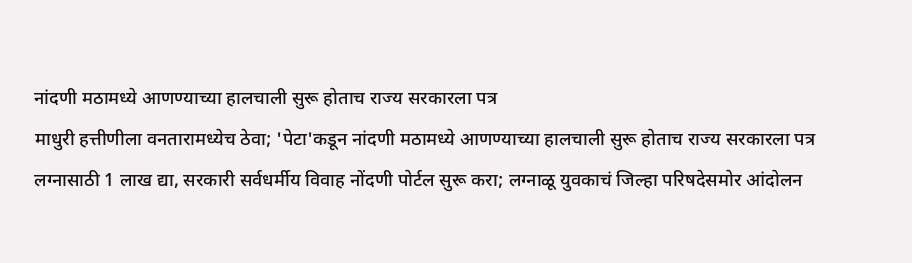नांदणी मठामध्ये आणण्याच्या हालचाली सुरू होताच राज्य सरकारला पत्र
माधुरी हत्तीणीला वनतारामध्येच ठेवा; 'पेटा'कडून नांदणी मठामध्ये आणण्याच्या हालचाली सुरू होताच राज्य सरकारला पत्र
लग्नासाठी 1 लाख द्या, सरकारी सर्वधर्मीय विवाह नोंदणी पोर्टल सुरू करा; लग्नाळू युवकाचं जिल्हा परिषदेसमोर आंदोलन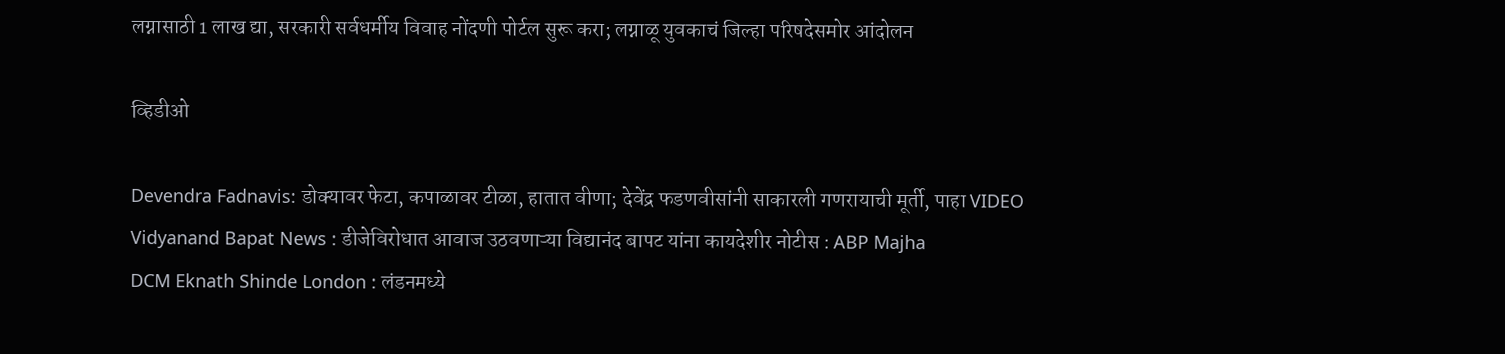लग्नासाठी 1 लाख द्या, सरकारी सर्वधर्मीय विवाह नोंदणी पोर्टल सुरू करा; लग्नाळू युवकाचं जिल्हा परिषदेसमोर आंदोलन

व्हिडीओ

Devendra Fadnavis: डोक्यावर फेटा, कपाळावर टीळा, हातात वीणा; देवेंद्र फडणवीसांनी साकारली गणरायाची मूर्ती, पाहा VIDEO
Vidyanand Bapat News : डीजेविरोधात आवाज उठवणाऱ्या विद्यानंद बापट यांना कायदेशीर नोटीस : ABP Majha
DCM Eknath Shinde London : लंडनमध्ये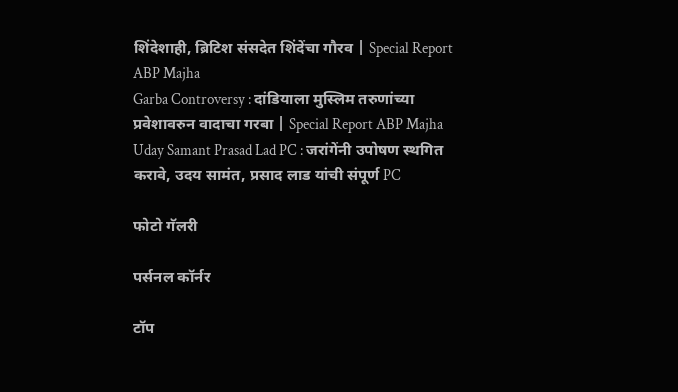शिंदेशाही, ब्रिटिश संसदेत शिंदेंचा गौरव | Special Report ABP Majha
Garba Controversy : दांडियाला मुस्लिम तरुणांच्या प्रवेशावरुन वादाचा गरबा | Special Report ABP Majha
Uday Samant Prasad Lad PC : जरांगेंनी उपोषण स्थगित करावे, उदय सामंत, प्रसाद लाड यांची संपूर्ण PC

फोटो गॅलरी

पर्सनल कॉर्नर

टॉप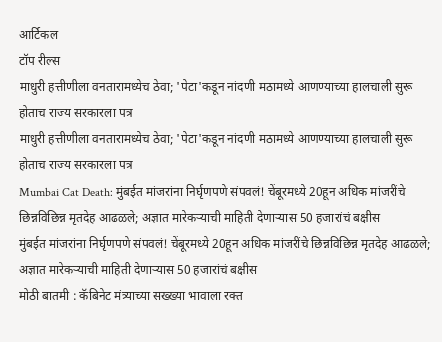आर्टिकल
टॉप रील्स
माधुरी हत्तीणीला वनतारामध्येच ठेवा; 'पेटा'कडून नांदणी मठामध्ये आणण्याच्या हालचाली सुरू होताच राज्य सरकारला पत्र
माधुरी हत्तीणीला वनतारामध्येच ठेवा; 'पेटा'कडून नांदणी मठामध्ये आणण्याच्या हालचाली सुरू होताच राज्य सरकारला पत्र
Mumbai Cat Death: मुंबईत मांजरांना निर्घृणपणे संपवलं! चेंबूरमध्ये 20हून अधिक मांजरींचे छिन्नविछिन्न मृतदेह आढळले; अज्ञात मारेकऱ्याची माहिती देणाऱ्यास 50 हजारांचं बक्षीस
मुंबईत मांजरांना निर्घृणपणे संपवलं! चेंबूरमध्ये 20हून अधिक मांजरींचे छिन्नविछिन्न मृतदेह आढळले; अज्ञात मारेकऱ्याची माहिती देणाऱ्यास 50 हजारांचं बक्षीस
मोठी बातमी : कॅबिनेट मंत्र्याच्या सख्ख्या भावाला रक्त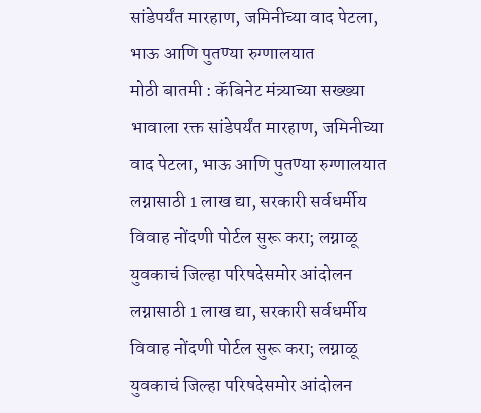सांडेपर्यंत मारहाण, जमिनीच्या वाद पेटला, भाऊ आणि पुतण्या रुग्णालयात
मोठी बातमी : कॅबिनेट मंत्र्याच्या सख्ख्या भावाला रक्त सांडेपर्यंत मारहाण, जमिनीच्या वाद पेटला, भाऊ आणि पुतण्या रुग्णालयात
लग्नासाठी 1 लाख द्या, सरकारी सर्वधर्मीय विवाह नोंदणी पोर्टल सुरू करा; लग्नाळू युवकाचं जिल्हा परिषदेसमोर आंदोलन
लग्नासाठी 1 लाख द्या, सरकारी सर्वधर्मीय विवाह नोंदणी पोर्टल सुरू करा; लग्नाळू युवकाचं जिल्हा परिषदेसमोर आंदोलन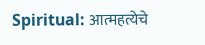Spiritual: आत्महत्येचे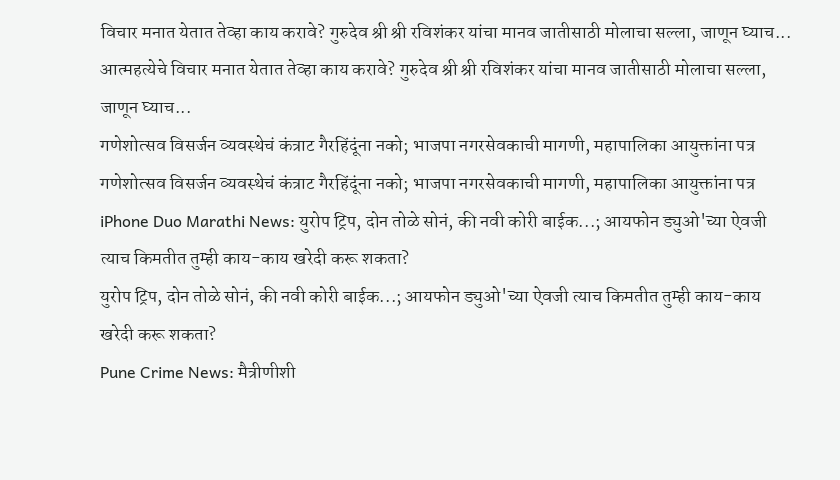विचार मनात येतात तेव्हा काय करावे? गुरुदेव श्री श्री रविशंकर यांचा मानव जातीसाठी मोलाचा सल्ला, जाणून घ्याच...
आत्महत्येचे विचार मनात येतात तेव्हा काय करावे? गुरुदेव श्री श्री रविशंकर यांचा मानव जातीसाठी मोलाचा सल्ला, जाणून घ्याच...
गणेशोत्सव विसर्जन व्यवस्थेचं कंत्राट गैरहिंदूंना नको; भाजपा नगरसेवकाची मागणी, महापालिका आयुक्तांना पत्र
गणेशोत्सव विसर्जन व्यवस्थेचं कंत्राट गैरहिंदूंना नको; भाजपा नगरसेवकाची मागणी, महापालिका आयुक्तांना पत्र
iPhone Duo Marathi News: युरोप ट्रिप, दोन तोळे सोनं, की नवी कोरी बाईक...; आयफोन ड्युओ'च्या ऐवजी त्याच किमतीत तुम्ही काय-काय खरेदी करू शकता?
युरोप ट्रिप, दोन तोळे सोनं, की नवी कोरी बाईक...; आयफोन ड्युओ'च्या ऐवजी त्याच किमतीत तुम्ही काय-काय खरेदी करू शकता?
Pune Crime News: मैत्रीणीशी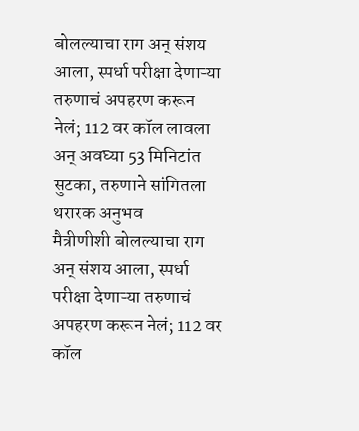बोलल्याचा राग अन् संशय आला, स्पर्धा परीक्षा देणाऱ्या तरुणाचं अपहरण करून नेलं; 112 वर कॉल लावला अन् अवघ्या 53 मिनिटांत सुटका, तरुणाने सांगितला थरारक अनुभव
मैत्रीणीशी बोलल्याचा राग अन् संशय आला, स्पर्धा परीक्षा देणाऱ्या तरुणाचं अपहरण करून नेलं; 112 वर कॉल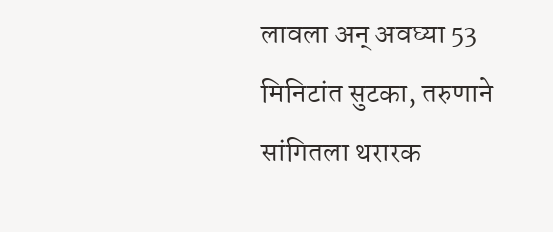लावला अन् अवघ्या 53 मिनिटांत सुटका, तरुणाने सांगितला थरारक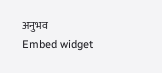अनुभव
Embed widget